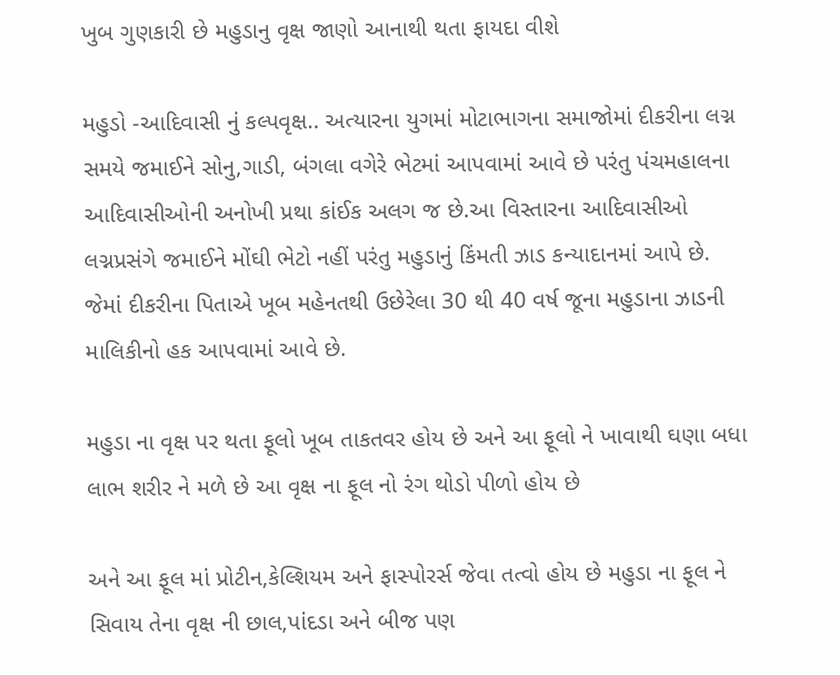ખુબ ગુણકારી છે મહુડાનુ વૃક્ષ જાણો આનાથી થતા ફાયદા વીશે

મહુડો -આદિવાસી નું કલ્પવૃક્ષ.. અત્યારના યુગમાં મોટાભાગના સમાજોમાં દીકરીના લગ્ન સમયે જમાઈને સોનુ,ગાડી, બંગલા વગેરે ભેટમાં આપવામાં આવે છે પરંતુ પંચમહાલના આદિવાસીઓની અનોખી પ્રથા કાંઈક અલગ જ છે.આ વિસ્તારના આદિવાસીઓ લગ્નપ્રસંગે જમાઈને મોંઘી ભેટો નહીં પરંતુ મહુડાનું કિંમતી ઝાડ કન્યાદાનમાં આપે છે. જેમાં દીકરીના પિતાએ ખૂબ મહેનતથી ઉછેરેલા 30 થી 40 વર્ષ જૂના મહુડાના ઝાડની માલિકીનો હક આપવામાં આવે છે.

મહુડા ના વૃક્ષ પર થતા ફૂલો ખૂબ તાકતવર હોય છે અને આ ફૂલો ને ખાવાથી ઘણા બધા લાભ શરીર ને મળે છે આ વૃક્ષ ના ફૂલ નો રંગ થોડો પીળો હોય છે

અને આ ફૂલ માં પ્રોટીન,કેલ્શિયમ અને ફાસ્પોરર્સ જેવા તત્વો હોય છે મહુડા ના ફૂલ ને સિવાય તેના વૃક્ષ ની છાલ,પાંદડા અને બીજ પણ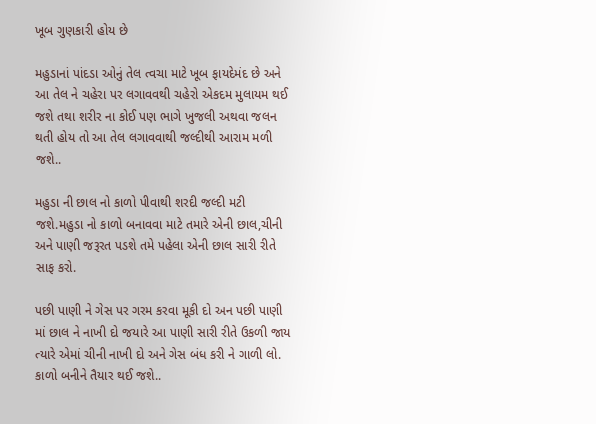ખૂબ ગુણકારી હોય છે

મહુડાનાં પાંદડા ઓનું તેલ ત્વચા માટે ખૂબ ફાયદેમંદ છે અને આ તેલ ને ચહેરા પર લગાવવથી ચહેરો એકદમ મુલાયમ થઈ જશે તથા શરીર ના કોઈ પણ ભાગે ખુજલી અથવા જલન થતી હોય તો આ તેલ લગાવવાથી જલ્દીથી આરામ મળી જશે..

મહુડા ની છાલ નો કાળો પીવાથી શરદી જલ્દી મટી જશે.મહુડા નો કાળો બનાવવા માટે તમારે એની છાલ,ચીની અને પાણી જરૂરત પડશે તમે પહેલા એની છાલ સારી રીતે સાફ કરો.

પછી પાણી ને ગેસ પર ગરમ કરવા મૂકી દો અન પછી પાણી માં છાલ ને નાખી દો જયારે આ પાણી સારી રીતે ઉકળી જાય ત્યારે એમાં ચીની નાખી દો અને ગેસ બંધ કરી ને ગાળી લો. કાળો બનીને તૈયાર થઈ જશે..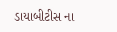ડાયાબીટીસ ના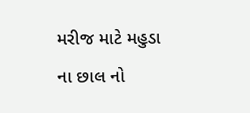મરીજ માટે મહુડા ના છાલ નો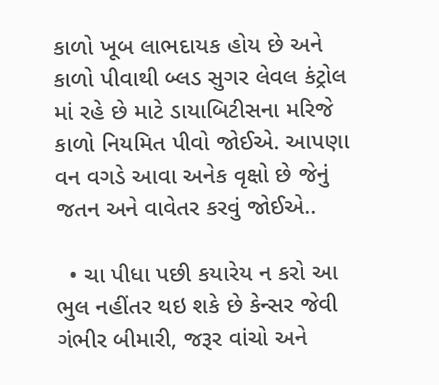કાળો ખૂબ લાભદાયક હોય છે અને કાળો પીવાથી બ્લડ સુગર લેવલ કંટ્રોલ માં રહે છે માટે ડાયાબિટીસના મરિજે કાળો નિયમિત પીવો જોઈએ. આપણા વન વગડે આવા અનેક વૃક્ષો છે જેનું જતન અને વાવેતર કરવું જોઈએ..

  • ચા પીધા પછી કયારેય ન કરો આ ભુલ નહીંતર થઇ શકે છે કેન્સર જેવી ગંભીર બીમારી, જરૂર વાંચો અને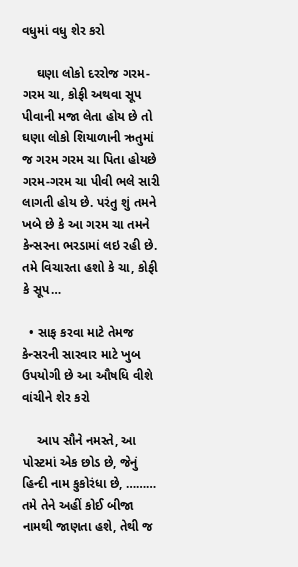વધુમાં વધુ શેર કરો

    ઘણા લોકો દરરોજ ગરમ-ગરમ ચા, કોફી અથવા સૂપ પીવાની મજા લેતા હોય છે તો ઘણા લોકો શિયાળાની ઋતુમાં જ ગરમ ગરમ ચા પિતા હોયછે ગરમ-ગરમ ચા પીવી ભલે સારી લાગતી હોય છે. પરંતુ શું તમને ખબે છે કે આ ગરમ ચા તમને કેન્સરના ભરડામાં લઇ રહી છે. તમે વિચારતા હશો કે ચા, કોફી કે સૂપ…

  • સાફ કરવા માટે તેમજ કેન્સરની સારવાર માટે ખુબ ઉપયોગી છે આ ઔષધિ વીશે વાંચીને શેર કરો

    આપ સૌને નમસ્તે, આ પોસ્ટમાં એક છોડ છે, જેનું હિન્દી નામ કુકોરંધા છે, ……… તમે તેને અહીં કોઈ બીજા નામથી જાણતા હશે, તેથી જ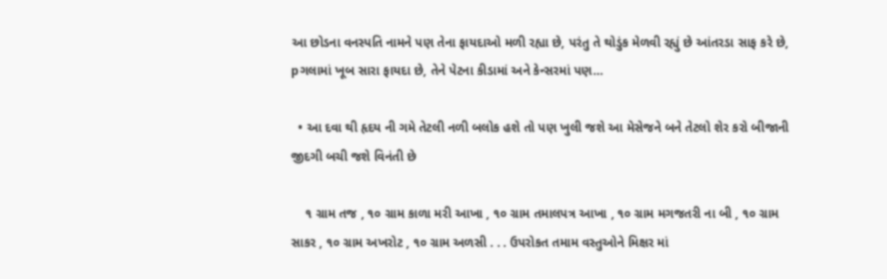આ છોડના વનસ્પતિ નામને પણ તેના ફાયદાઓ મળી રહ્યા છે, પરંતુ તે થોડુંક મેળવી રહ્યું છે આંતરડા સાફ કરે છે, pગલામાં ખૂબ સારા ફાયદા છે, તેને પેટના કીડામાં અને કેન્સરમાં પણ…

  • આ દવા થી હૃદય ની ગમે તેટલી નળી બલોક હશે તો પણ ખુલી જશે આ મેસેજને બને તેટલો શેર કરો બીજાની જીદગી બચી જશે વિનંતી છે

    ૧ ગ્રામ તજ , ૧૦ ગ્રામ કાળા મરી આખા , ૧૦ ગ્રામ તમાલપત્ર આખા , ૧૦ ગ્રામ મગજતરી ના બી , ૧૦ ગ્રામ સાકર , ૧૦ ગ્રામ અખરોટ , ૧૦ ગ્રામ અળસી . . . ઉપરોકત તમામ વસ્તુઓને મિક્ષર માં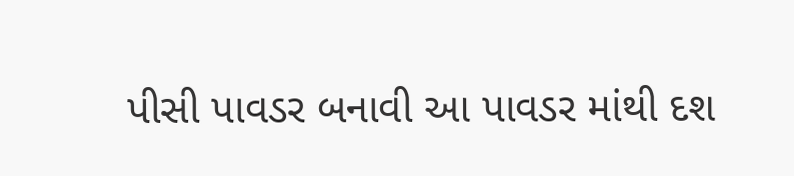પીસી પાવડર બનાવી આ પાવડર માંથી દશ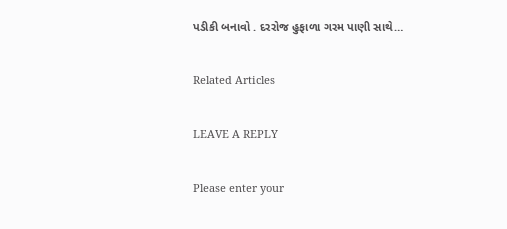પડીકી બનાવો . દરરોજ હુફાળા ગરમ પાણી સાથે…

Related Articles

LEAVE A REPLY

Please enter your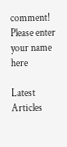comment!
Please enter your name here

Latest Articles